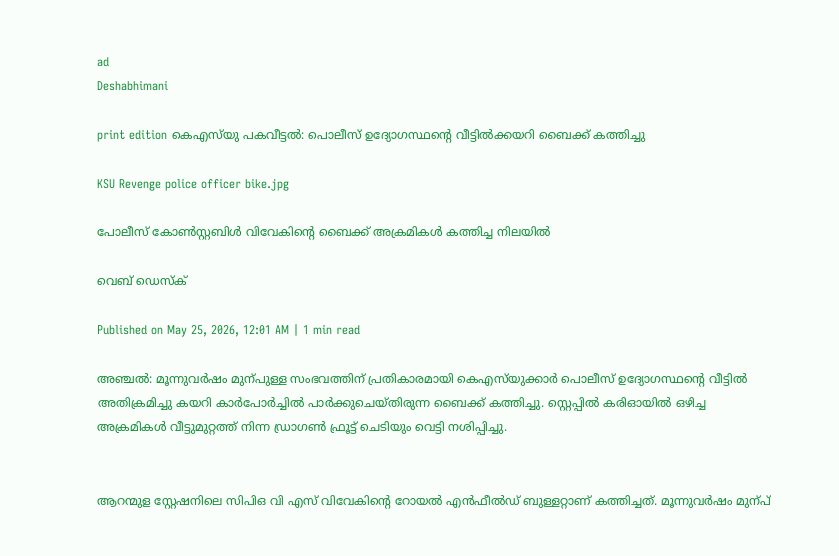ad
Deshabhimani

print edition കെഎസ്‍യു പകവീട്ടൽ: പൊലീസ് ഉദ്യോഗസ്ഥന്റെ വീട്ടിൽക്കയറി ബൈക്ക് കത്തിച്ചു

KSU Revenge police officer bike.jpg

പോലീസ് കോൺസ്റ്റബിൾ വിവേകിന്റെ ബൈക്ക് അക്രമികൾ കത്തിച്ച നിലയിൽ

വെബ് ഡെസ്ക്

Published on May 25, 2026, 12:01 AM | 1 min read

അഞ്ചൽ: മൂന്നുവർഷം മുന്പുള്ള സംഭവത്തിന്‌ പ്രതികാരമായി കെഎസ്‌യുക്കാർ പൊലീസ്‌ ഉദ്യോഗസ്ഥന്റെ വീട്ടിൽ അതിക്രമിച്ചു കയറി കാർപോർച്ചിൽ പാർക്കുചെയ്‌തിരുന്ന ബൈക്ക് കത്തിച്ചു. സ്റ്റെപ്പിൽ കരിഓയിൽ ഒഴിച്ച അക്രമികൾ വീട്ടുമുറ്റത്ത് നിന്ന ഡ്രാഗൺ ഫ്രൂട്ട്‌ ചെടിയും വെട്ടി നശിപ്പിച്ചു.


ആറന്മുള സ്റ്റേഷനിലെ സിപിഒ വി എസ് വിവേകിന്റെ റോയല്‍ എന്‍ഫീല്‍ഡ് ബുള്ളറ്റാണ് കത്തിച്ചത്. മൂന്നുവർഷം മുന്പ്‌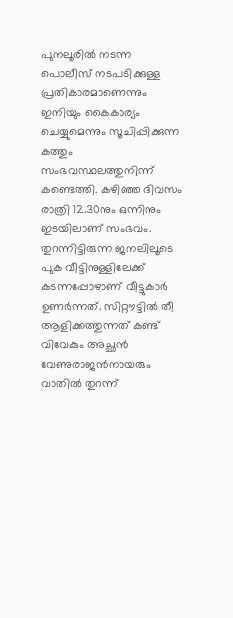പുനലൂരിൽ നടന്ന പൊലീസ് നടപടിക്കുള്ള പ്രതികാരമാണെന്നും ഇനിയും കൈകാര്യം ചെയ്യുമെന്നും സൂചിപ്പിക്കുന്ന കത്തും സംഭവസ്ഥലത്തുനിന്ന്‌ കണ്ടെത്തി. കഴിഞ്ഞ ദിവസം രാത്രി 12.30നും ഒന്നിനും ഇടയിലാണ് സംഭവം. തുറന്നിട്ടിരുന്ന ജനലിലൂടെ പുക വീട്ടിനുള്ളിലേക്ക് കടന്നപ്പോഴാണ് വീട്ടുകാർ ഉണർന്നത്. സിറ്റൗട്ടിൽ തീ ആളിക്കത്തുന്നത് കണ്ട് വിവേകും അച്ഛൻ വേണുരാജൻനായരും വാതിൽ തുറന്ന്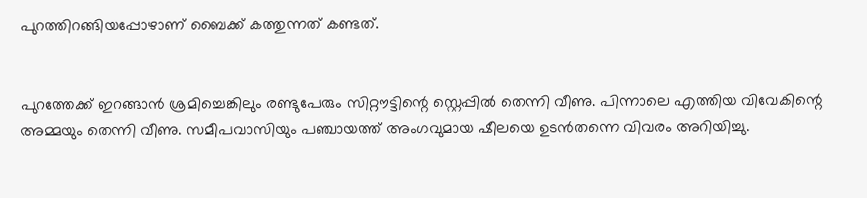പുറത്തിറങ്ങിയപ്പോഴാണ് ബൈക്ക് കത്തുന്നത്‌ കണ്ടത്‌.


പുറത്തേക്ക് ഇറങ്ങാൻ ശ്രമിച്ചെങ്കിലും രണ്ടുപേരും സിറ്റൗട്ടിന്റെ സ്റ്റെപ്പിൽ തെന്നി വീണു. പിന്നാലെ എത്തിയ വിവേകിന്റെ അമ്മയും തെന്നി വീണു. സമീപവാസിയും പഞ്ചായത്ത് അംഗവുമായ ഷീലയെ ഉടൻതന്നെ വിവരം അറിയിച്ചു.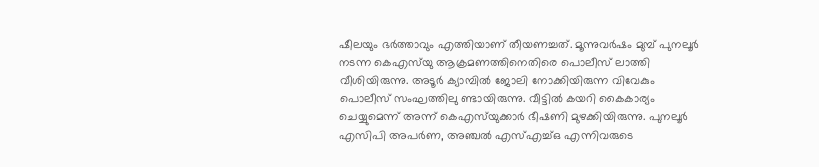ഷീലയും ഭർത്താവും എത്തിയാണ് തീയണച്ചത്. മൂന്നുവർഷം മുമ്പ് പുനലൂർ നടന്ന കെഎസ്‌യു ആക്രമണത്തിനെതിരെ പൊലീസ് ലാത്തി വീശിയിരുന്നു. അടൂർ ക്യാമ്പിൽ ജോലി നോക്കിയിരുന്ന വിവേകും പൊലീസ് സംഘത്തിലു ണ്ടായിരുന്നു. വീട്ടിൽ കയറി കൈകാര്യം ചെയ്യുമെന്ന് അന്ന്‌ കെഎസ്‌യുക്കാർ ഭീഷണി മുഴക്കിയിരുന്നു. പുനലൂർ എസിപി അപർണ, അഞ്ചൽ എസ്എച്ച്ഒ എന്നിവരുടെ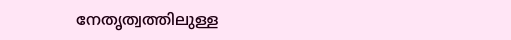നേതൃത്വത്തിലുള്ള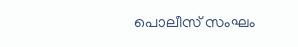പൊലീസ് സംഘം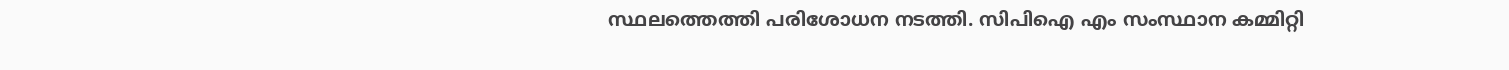സ്ഥലത്തെത്തി പരിശോധന നടത്തി. സിപിഐ എം സംസ്ഥാന കമ്മിറ്റി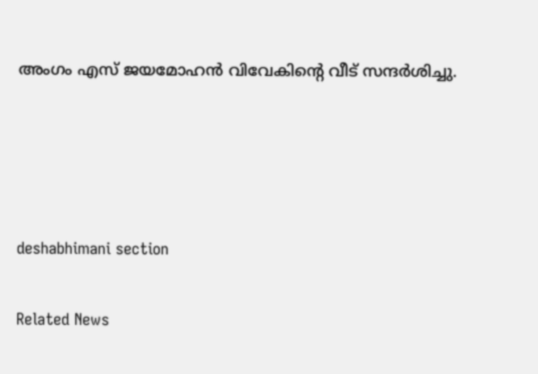അംഗം എസ് ജയമോഹൻ വിവേകിന്റെ വീട് സന്ദർശിച്ചു.




deshabhimani section

Related News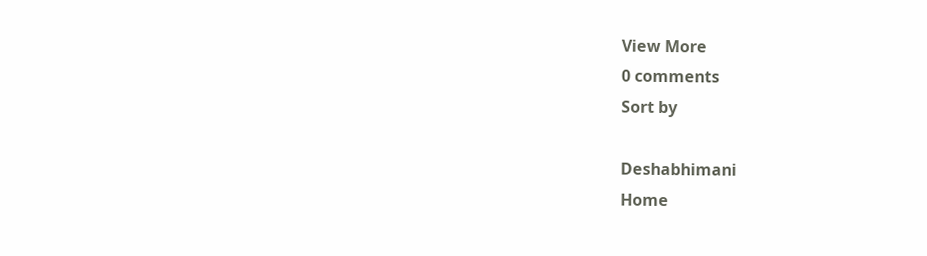View More
0 comments
Sort by

Deshabhimani
Home